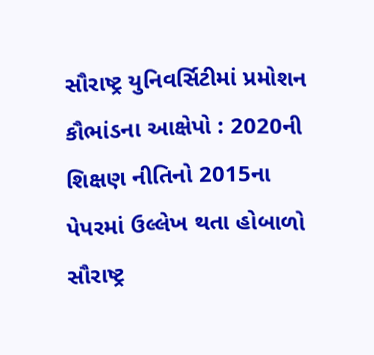સૌરાષ્ટ્ર યુનિવર્સિટીમાં પ્રમોશન કૌભાંડના આક્ષેપો : 2020ની શિક્ષણ નીતિનો 2015ના પેપરમાં ઉલ્લેખ થતા હોબાળો
સૌરાષ્ટ્ર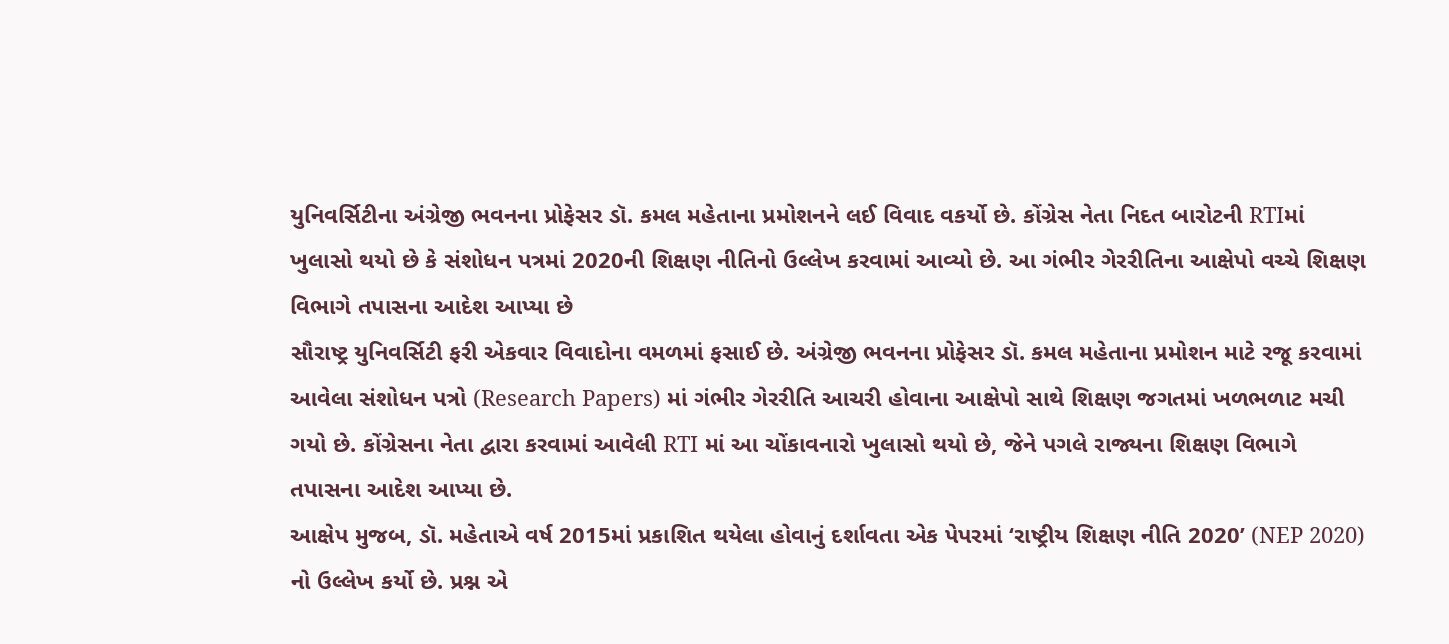યુનિવર્સિટીના અંગ્રેજી ભવનના પ્રોફેસર ડૉ. કમલ મહેતાના પ્રમોશનને લઈ વિવાદ વકર્યો છે. કોંગ્રેસ નેતા નિદત બારોટની RTIમાં ખુલાસો થયો છે કે સંશોધન પત્રમાં 2020ની શિક્ષણ નીતિનો ઉલ્લેખ કરવામાં આવ્યો છે. આ ગંભીર ગેરરીતિના આક્ષેપો વચ્ચે શિક્ષણ વિભાગે તપાસના આદેશ આપ્યા છે
સૌરાષ્ટ્ર યુનિવર્સિટી ફરી એકવાર વિવાદોના વમળમાં ફસાઈ છે. અંગ્રેજી ભવનના પ્રોફેસર ડૉ. કમલ મહેતાના પ્રમોશન માટે રજૂ કરવામાં આવેલા સંશોધન પત્રો (Research Papers) માં ગંભીર ગેરરીતિ આચરી હોવાના આક્ષેપો સાથે શિક્ષણ જગતમાં ખળભળાટ મચી ગયો છે. કોંગ્રેસના નેતા દ્વારા કરવામાં આવેલી RTI માં આ ચોંકાવનારો ખુલાસો થયો છે, જેને પગલે રાજ્યના શિક્ષણ વિભાગે તપાસના આદેશ આપ્યા છે.
આક્ષેપ મુજબ, ડૉ. મહેતાએ વર્ષ 2015માં પ્રકાશિત થયેલા હોવાનું દર્શાવતા એક પેપરમાં ‘રાષ્ટ્રીય શિક્ષણ નીતિ 2020’ (NEP 2020) નો ઉલ્લેખ કર્યો છે. પ્રશ્ન એ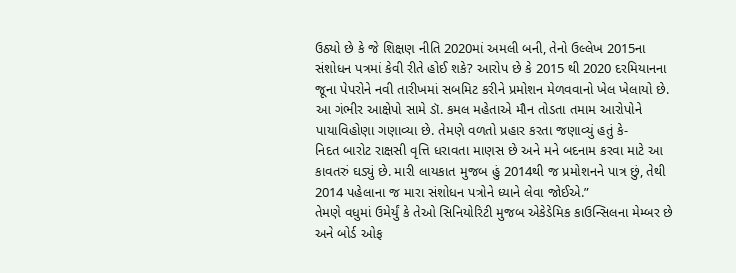ઉઠ્યો છે કે જે શિક્ષણ નીતિ 2020માં અમલી બની, તેનો ઉલ્લેખ 2015ના સંશોધન પત્રમાં કેવી રીતે હોઈ શકે? આરોપ છે કે 2015 થી 2020 દરમિયાનના જૂના પેપરોને નવી તારીખમાં સબમિટ કરીને પ્રમોશન મેળવવાનો ખેલ ખેલાયો છે.
આ ગંભીર આક્ષેપો સામે ડૉ. કમલ મહેતાએ મૌન તોડતા તમામ આરોપોને પાયાવિહોણા ગણાવ્યા છે. તેમણે વળતો પ્રહાર કરતા જણાવ્યું હતું કે-
નિદત બારોટ રાક્ષસી વૃત્તિ ધરાવતા માણસ છે અને મને બદનામ કરવા માટે આ કાવતરું ઘડ્યું છે. મારી લાયકાત મુજબ હું 2014થી જ પ્રમોશનને પાત્ર છું, તેથી 2014 પહેલાના જ મારા સંશોધન પત્રોને ધ્યાને લેવા જોઈએ.”
તેમણે વધુમાં ઉમેર્યું કે તેઓ સિનિયોરિટી મુજબ એકેડેમિક કાઉન્સિલના મેમ્બર છે અને બોર્ડ ઓફ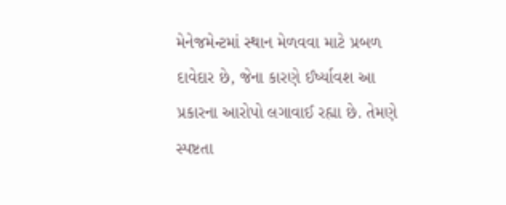મેનેજમેન્ટમાં સ્થાન મેળવવા માટે પ્રબળ દાવેદાર છે, જેના કારણે ઈર્ષ્યાવશ આ પ્રકારના આરોપો લગાવાઈ રહ્યા છે. તેમણે સ્પષ્ટતા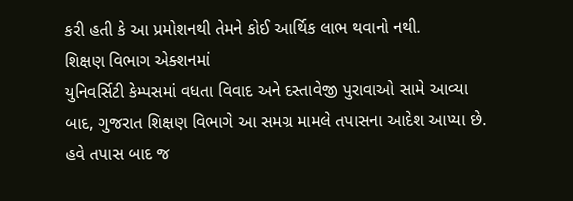કરી હતી કે આ પ્રમોશનથી તેમને કોઈ આર્થિક લાભ થવાનો નથી.
શિક્ષણ વિભાગ એક્શનમાં
યુનિવર્સિટી કેમ્પસમાં વધતા વિવાદ અને દસ્તાવેજી પુરાવાઓ સામે આવ્યા બાદ, ગુજરાત શિક્ષણ વિભાગે આ સમગ્ર મામલે તપાસના આદેશ આપ્યા છે. હવે તપાસ બાદ જ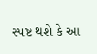સ્પષ્ટ થશે કે આ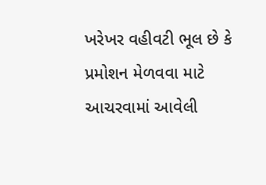ખરેખર વહીવટી ભૂલ છે કે પ્રમોશન મેળવવા માટે આચરવામાં આવેલી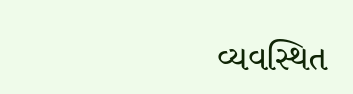વ્યવસ્થિત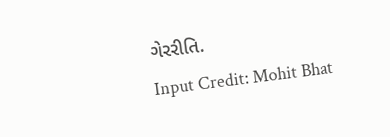ગેરરીતિ.
Input Credit: Mohit Bhat